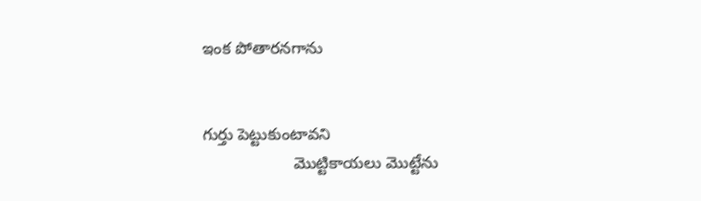ఇంక పోతారనగాను


గుర్తు పెట్టుకుంటావని
                    మొట్టికాయలు మొట్టేను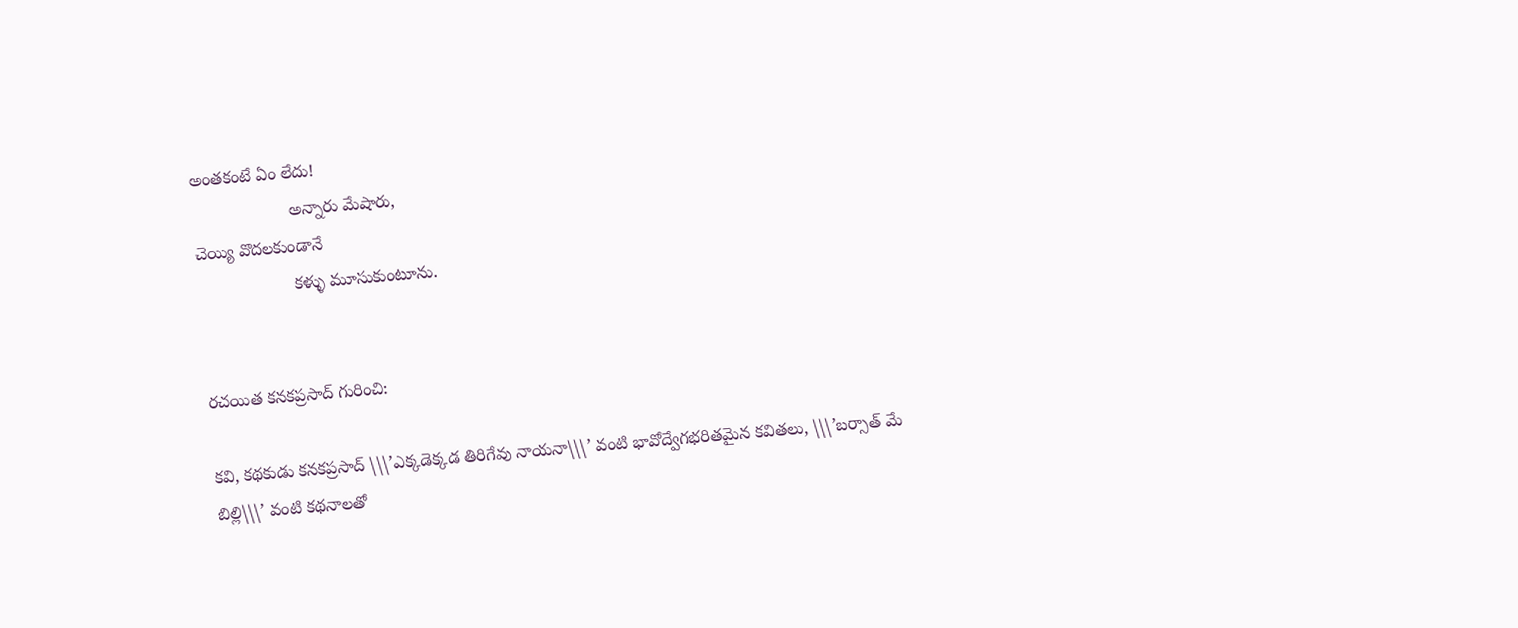అంతకంటే ఏం లేదు!
                    అన్నారు మేషారు,
చెయ్యి వొదలకుండానే
                    కళ్ళు మూసుకుంటూను.


రచయిత కనకప్రసాద్ గురించి:

కవి, కథకుడు కనకప్రసాద్ \\\’ఎక్కడెక్కడ తిరిగేవు నాయనా\\\’ వంటి భావోద్వేగభరితమైన కవితలు, \\\’బర్సాత్‌ మే బిల్లి\\\’ వంటి కథనాలతో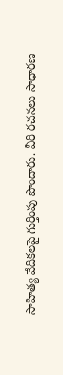సాహిత్య వేదికలపై గుర్తింపు పొందారు. వీరి రచనలు సాధారణ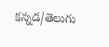కన్నడ/తెలుగు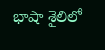భాషా శైలిలో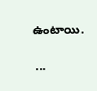ఉంటాయి.

 ...